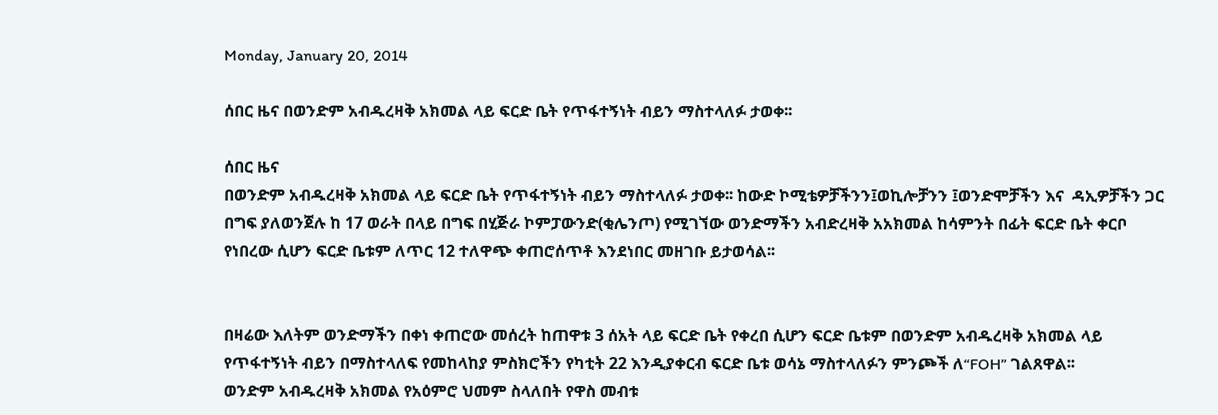Monday, January 20, 2014

ሰበር ዜና በወንድም አብዱረዛቅ አክመል ላይ ፍርድ ቤት የጥፋተኝነት ብይን ማስተላለፉ ታወቀ፡፡

ሰበር ዜና
በወንድም አብዱረዛቅ አክመል ላይ ፍርድ ቤት የጥፋተኝነት ብይን ማስተላለፉ ታወቀ፡፡ ከውድ ኮሚቴዎቻችንን፤ወኪሎቻንን ፤ወንድሞቻችን እና  ዳኢዎቻችን ጋር በግፍ ያለወንጀሉ ከ 17 ወራት በላይ በግፍ በሂጅራ ኮምፓውንድ(ቂሌንጦ) የሚገኘው ወንድማችን አብድረዛቅ አአክመል ከሳምንት በፊት ፍርድ ቤት ቀርቦ የነበረው ሲሆን ፍርድ ቤቱም ለጥር 12 ተለዋጭ ቀጠሮሰጥቶ እንደነበር መዘገቡ ይታወሳል፡፡


በዛሬው እለትም ወንድማችን በቀነ ቀጠሮው መሰረት ከጠዋቱ 3 ሰአት ላይ ፍርድ ቤት የቀረበ ሲሆን ፍርድ ቤቱም በወንድም አብዱረዛቅ አክመል ላይ የጥፋተኝነት ብይን በማስተላለፍ የመከላከያ ምስክሮችን የካቲት 22 እንዲያቀርብ ፍርድ ቤቱ ወሳኔ ማስተላለፉን ምንጮች ለ“FOH” ገልጸዋል፡፡
ወንድም አብዱረዛቅ አክመል የአዕምሮ ህመም ስላለበት የዋስ መብቱ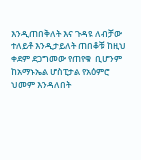እንዲጠበቅለት እና ጉዳዩ ለብቻው ተለይቶ እንዲታይለት ጠበቆቹ ከዚህ ቀደም ደጋግመው የጠየቁ  ቢሆንም ከአማኑኤል ሆስፒታል የአዕምሮ ህመም እንዳለበት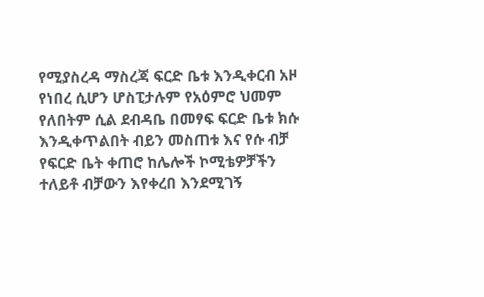የሚያስረዳ ማስረጃ ፍርድ ቤቱ እንዲቀርብ አዞ የነበረ ሲሆን ሆስፒታሉም የአዕምሮ ህመም የለበትም ሲል ደብዳቤ በመፃፍ ፍርድ ቤቱ ክሱ እንዲቀጥልበት ብይን መስጠቱ እና የሱ ብቻ የፍርድ ቤት ቀጠሮ ከሌሎች ኮሚቴዎቻችን ተለይቶ ብቻውን እየቀረበ እንደሚገኝ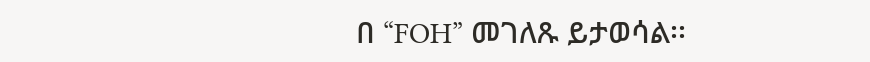በ “FOH” መገለጹ ይታወሳል፡፡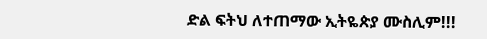ድል ፍትህ ለተጠማው ኢትዬጵያ ሙስሊም!!!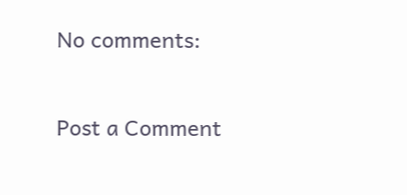No comments:

Post a Comment